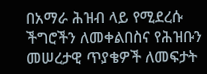በአማራ ሕዝብ ላይ የሚደረሱ ችግሮችን ለመቀልበስና የሕዝቡን መሠረታዊ ጥያቄዎች ለመፍታት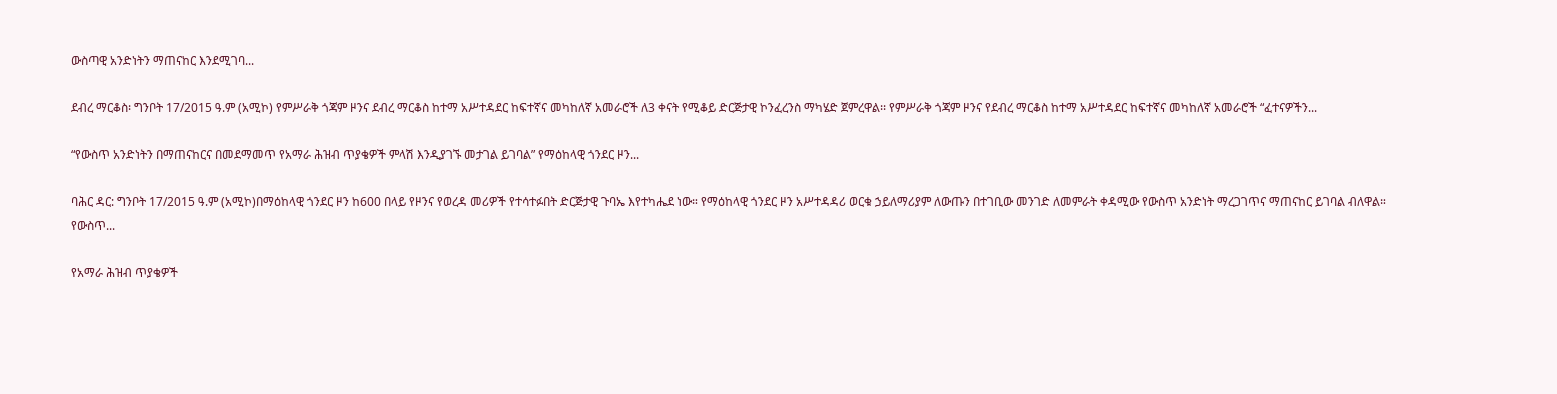ውስጣዊ አንድነትን ማጠናከር እንደሚገባ...

ደብረ ማርቆስ፡ ግንቦት 17/2015 ዓ.ም (አሚኮ) የምሥራቅ ጎጃም ዞንና ደብረ ማርቆስ ከተማ አሥተዳደር ከፍተኛና መካከለኛ አመራሮች ለ3 ቀናት የሚቆይ ድርጅታዊ ኮንፈረንስ ማካሄድ ጀምረዋል፡፡ የምሥራቅ ጎጃም ዞንና የደብረ ማርቆስ ከተማ አሥተዳደር ከፍተኛና መካከለኛ አመራሮች “ፈተናዎችን...

“የውስጥ አንድነትን በማጠናከርና በመደማመጥ የአማራ ሕዝብ ጥያቄዎች ምላሽ እንዲያገኙ መታገል ይገባል” የማዕከላዊ ጎንደር ዞን...

ባሕር ዳር: ግንቦት 17/2015 ዓ.ም (አሚኮ)በማዕከላዊ ጎንደር ዞን ከ600 በላይ የዞንና የወረዳ መሪዎች የተሳተፉበት ድርጅታዊ ጉባኤ እየተካሔደ ነው። የማዕከላዊ ጎንደር ዞን አሥተዳዳሪ ወርቁ ኃይለማሪያም ለውጡን በተገቢው መንገድ ለመምራት ቀዳሚው የውስጥ አንድነት ማረጋገጥና ማጠናከር ይገባል ብለዋል። የውስጥ...

የአማራ ሕዝብ ጥያቄዎች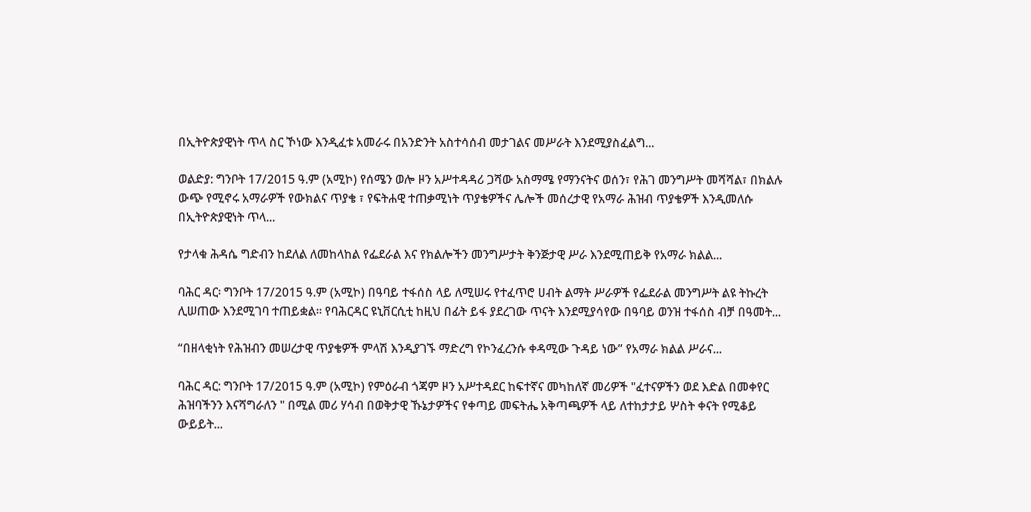በኢትዮጵያዊነት ጥላ ስር ኾነው እንዲፈቱ አመራሩ በአንድንት አስተሳሰብ መታገልና መሥራት እንደሚያስፈልግ...

ወልድያ: ግንቦት 17/2015 ዓ.ም (አሚኮ) የሰሜን ወሎ ዞን አሥተዳዳሪ ጋሻው አስማሜ የማንናትና ወሰን፣ የሕገ መንግሥት መሻሻል፣ በክልሉ ውጭ የሚኖሩ አማራዎች የውክልና ጥያቄ ፣ የፍትሐዊ ተጠቃሚነት ጥያቄዎችና ሌሎች መሰረታዊ የአማራ ሕዝብ ጥያቄዎች እንዲመለሱ በኢትዮጵያዊነት ጥላ...

የታላቁ ሕዳሴ ግድብን ከደለል ለመከላከል የፌደራል እና የክልሎችን መንግሥታት ቅንጅታዊ ሥራ እንደሚጠይቅ የአማራ ክልል...

ባሕር ዳር፡ ግንቦት 17/2015 ዓ.ም (አሚኮ) በዓባይ ተፋሰስ ላይ ለሚሠሩ የተፈጥሮ ሀብት ልማት ሥራዎች የፌደራል መንግሥት ልዩ ትኩረት ሊሠጠው እንደሚገባ ተጠይቋል፡፡ የባሕርዳር ዩኒቨርሲቲ ከዚህ በፊት ይፋ ያደረገው ጥናት እንደሚያሳየው በዓባይ ወንዝ ተፋሰስ ብቻ በዓመት...

“በዘላቂነት የሕዝብን መሠረታዊ ጥያቄዎች ምላሽ እንዲያገኙ ማድረግ የኮንፈረንሱ ቀዳሚው ጉዳይ ነው” የአማራ ክልል ሥራና...

ባሕር ዳር: ግንቦት 17/2015 ዓ.ም (አሚኮ) የምዕራብ ጎጃም ዞን አሥተዳደር ከፍተኛና መካከለኛ መሪዎች "ፈተናዎችን ወደ እድል በመቀየር ሕዝባችንን እናሻግራለን " በሚል መሪ ሃሳብ በወቅታዊ ኹኔታዎችና የቀጣይ መፍትሔ አቅጣጫዎች ላይ ለተከታታይ ሦስት ቀናት የሚቆይ ውይይት...